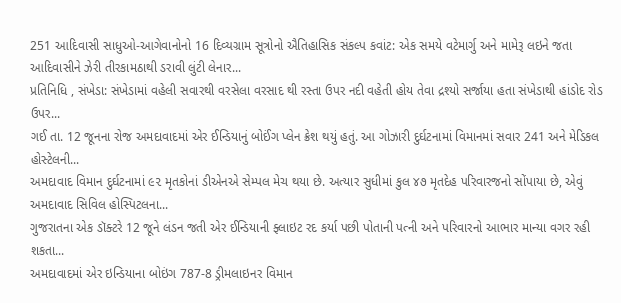251 આદિવાસી સાધુઓ-આગેવાનોનો 16 દિવ્યગ્રામ સૂત્રોનો ઐતિહાસિક સંકલ્પ કવાંટ: એક સમયે વટેમાર્ગુ અને મામેરૂ લઇને જતા આદિવાસીને ઝેરી તીરકામઠાથી ડરાવી લુંટી લેનાર...
પ્રતિનિધિ , સંખેડા: સંખેડામાં વહેલી સવારથી વરસેલા વરસાદ થી રસ્તા ઉપર નદી વહેતી હોય તેવા દ્રશ્યો સર્જાયા હતા સંખેડાથી હાંડોદ રોડ ઉપર...
ગઈ તા. 12 જૂનના રોજ અમદાવાદમાં એર ઈન્ડિયાનું બોઈંગ પ્લેન ક્રેશ થયું હતું. આ ગોઝારી દુર્ઘટનામાં વિમાનમાં સવાર 241 અને મેડિકલ હોસ્ટેલની...
અમદાવાદ વિમાન દુર્ઘટનામાં ૯૨ મૃતકોનાં ડીએનએ સેમ્પલ મેચ થયા છે. અત્યાર સુધીમાં કુલ ૪૭ મૃતદેહ પરિવારજનો સોંપાયા છે, એવું અમદાવાદ સિવિલ હોસ્પિટલના...
ગુજરાતના એક ડૉક્ટરે 12 જૂને લંડન જતી એર ઈન્ડિયાની ફ્લાઇટ રદ કર્યા પછી પોતાની પત્ની અને પરિવારનો આભાર માન્યા વગર રહી શકતા...
અમદાવાદમાં એર ઇન્ડિયાના બોઇંગ 787-8 ડ્રીમલાઇનર વિમાન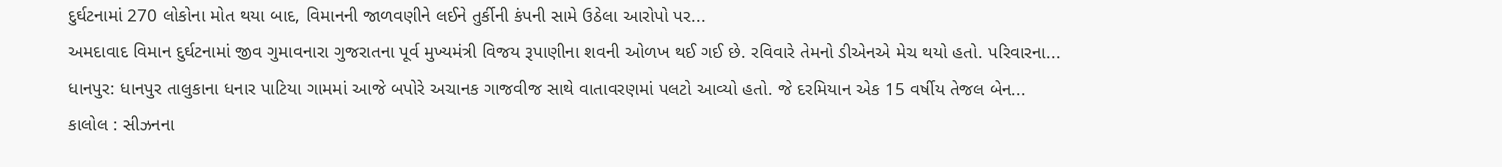દુર્ઘટનામાં 270 લોકોના મોત થયા બાદ, વિમાનની જાળવણીને લઈને તુર્કીની કંપની સામે ઉઠેલા આરોપો પર...
અમદાવાદ વિમાન દુર્ઘટનામાં જીવ ગુમાવનારા ગુજરાતના પૂર્વ મુખ્યમંત્રી વિજય રૂપાણીના શવની ઓળખ થઈ ગઈ છે. રવિવારે તેમનો ડીએનએ મેચ થયો હતો. પરિવારના...
ધાનપુર: ધાનપુર તાલુકાના ધનાર પાટિયા ગામમાં આજે બપોરે અચાનક ગાજવીજ સાથે વાતાવરણમાં પલટો આવ્યો હતો. જે દરમિયાન એક 15 વર્ષીય તેજલ બેન...
કાલોલ : સીઝનના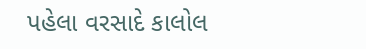પહેલા વરસાદે કાલોલ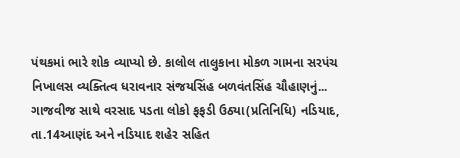પંથકમાં ભારે શોક વ્યાપ્યો છે. કાલોલ તાલુકાના મોકળ ગામના સરપંચ નિખાલસ વ્યક્તિત્વ ધરાવનાર સંજયસિંહ બળવંતસિંહ ચૌહાણનું...
ગાજવીજ સાથે વરસાદ પડતા લોકો ફફડી ઉઠ્યા(પ્રતિનિધિ) નડિયાદ, તા.14આણંદ અને નડિયાદ શહેર સહિત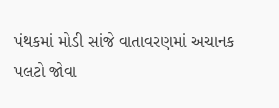પંથકમાં મોડી સાંજે વાતાવરણમાં અચાનક પલટો જોવા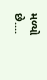મળ્યો છે....